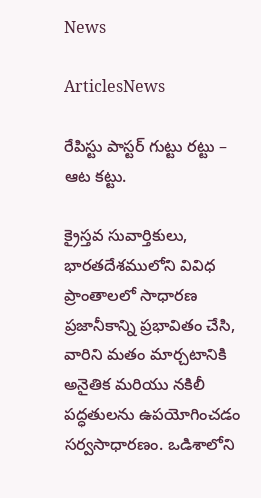News

ArticlesNews

రేపిస్టు పాస్టర్ గుట్టు రట్టు – ఆట కట్టు.

క్రైస్తవ సువార్తికులు, భారతదేశములోని వివిధ ప్రాంతాలలో సాధారణ ప్రజానీకాన్ని ప్రభావితం చేసి, వారిని మతం మార్చటానికి అనైతిక మరియు నకిలీ పద్ధతులను ఉపయోగించడం సర్వసాధారణం. ఒడిశాలోని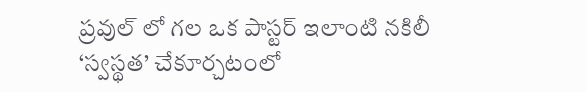ప్రవుల్ లో గల ఒక పాస్టర్ ఇలాంటి నకిలీ ‘స్వస్థత’ చేకూర్చటంలో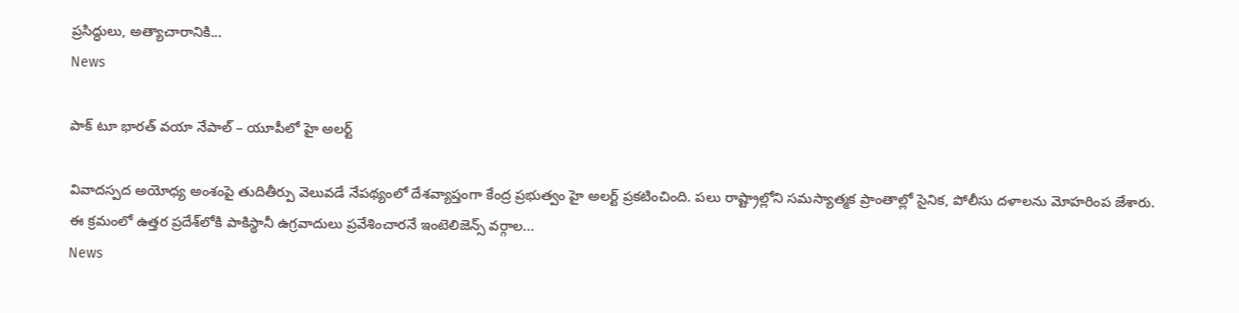ప్రసిద్ధులు, అత్యాచారానికి...
News

పాక్ టూ భారత్ వయా నేపాల్ – యూపీలో హై అలర్ట్

వివాదస్పద అయోధ్య అంశంపై తుదితీర్పు వెలువడే నేపథ్యంలో దేశవ్యాప్తంగా కేంద్ర ప్రభుత్వం హై అలర్ట్ ప్రకటించింది. పలు రాష్ట్రాల్లోని సమస్యాత్మక ప్రాంతాల్లో సైనిక, పోలీసు దళాలను మోహరింప జేశారు. ఈ క్రమంలో ఉత్తర ప్రదేశ్‌లోకి పాకిస్థానీ ఉగ్రవాదులు ప్రవేశించారనే ఇంటెలిజెన్స్ వర్గాల...
News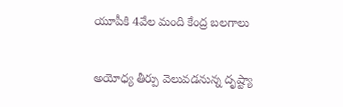యూపీకి 4వేల మంది కేంద్ర బలగాలు

అయోధ్య తీర్పు వెలువడనున్న దృష్ట్యా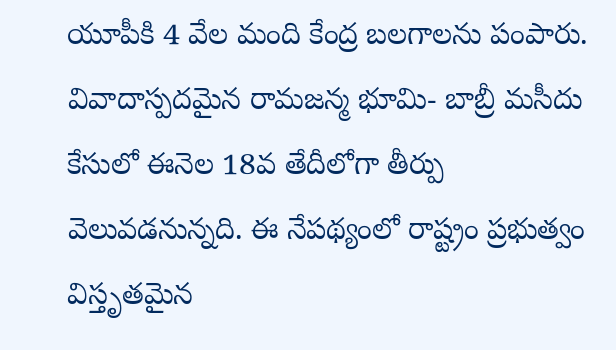యూపీకి 4 వేల మంది కేంద్ర బలగాలను పంపారు. వివాదాస్పదమైన రామజన్మ భూమి- బాబ్రీ మసీదు కేసులో ఈనెల 18వ తేదీలోగా తీర్పు వెలువడనున్నది. ఈ నేపథ్యంలో రాష్ట్రం ప్రభుత్వం విస్తృతమైన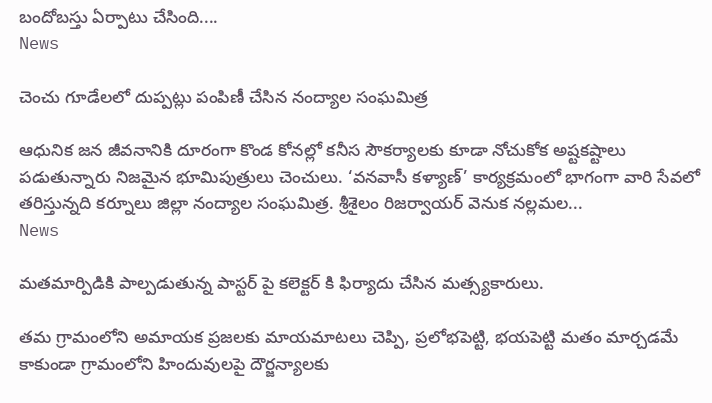బందోబస్తు ఏర్పాటు చేసింది....
News

చెంచు గూడేలలో దుప్పట్లు పంపిణీ చేసిన నంద్యాల సంఘమిత్ర

ఆధునిక జన జీవనానికి దూరంగా కొండ కోనల్లో కనీస సౌకర్యాలకు కూడా నోచుకోక అష్టకష్టాలు పడుతున్నారు నిజమైన భూమిపుత్రులు చెంచులు. ‘వనవాసీ కళ్యాణ్’ కార్యక్రమంలో భాగంగా వారి సేవలో తరిస్తున్నది కర్నూలు జిల్లా నంద్యాల సంఘమిత్ర. శ్రీశైలం రిజర్వాయర్ వెనుక నల్లమల...
News

మతమార్పిడికి పాల్పడుతున్న పాస్టర్ పై కలెక్టర్ కి ఫిర్యాదు చేసిన మత్స్యకారులు.

తమ గ్రామంలోని అమాయక ప్రజలకు మాయమాటలు చెప్పి, ప్రలోభపెట్టి, భయపెట్టి మతం మార్చడమే కాకుండా గ్రామంలోని హిందువులపై దౌర్జన్యాలకు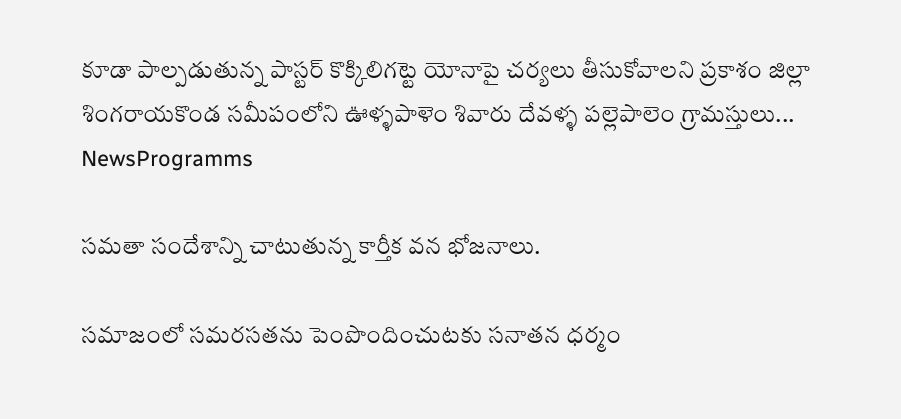కూడా పాల్పడుతున్న పాస్టర్ కొక్కిలిగట్టె యోనాపై చర్యలు తీసుకోవాలని ప్రకాశం జిల్లా శింగరాయకొండ సమీపంలోని ఊళ్ళపాళెం శివారు దేవళ్ళ పల్లెపాలెం గ్రామస్తులు...
NewsProgramms

సమతా సందేశాన్ని చాటుతున్న కార్తీక వన భోజనాలు.

సమాజంలో సమరసతను పెంపొందించుటకు సనాతన ధర్మం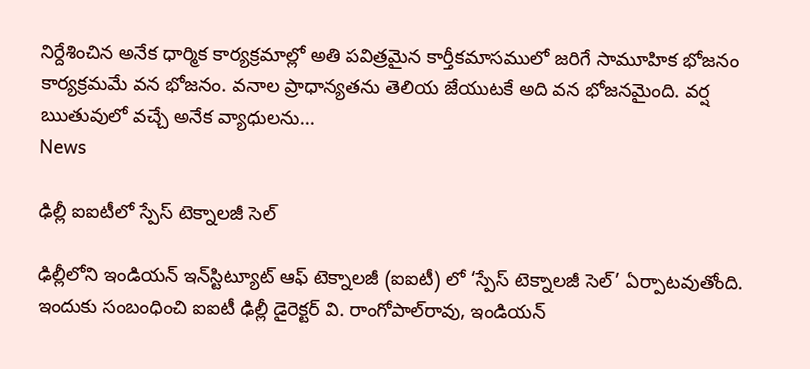నిర్దేశించిన అనేక ధార్మిక కార్యక్రమాల్లో అతి పవిత్రమైన కార్తీకమాసములో జరిగే సామూహిక భోజనం కార్యక్రమమే వన భోజనం. వనాల ప్రాధాన్యతను తెలియ జేయుటకే అది వన భోజనమైంది. వర్ష ఋతువులో వచ్చే అనేక వ్యాధులను...
News

ఢిల్లీ ఐఐటీలో స్పేస్ టెక్నాలజీ సెల్

ఢిల్లీలోని ఇండియన్ ఇన్‌స్టిట్యూట్ ఆఫ్ టెక్నాలజీ (ఐఐటీ) లో ‘స్పేస్ టెక్నాలజీ సెల్’ ఏర్పాటవుతోంది. ఇందుకు సంబంధించి ఐఐటీ ఢిల్లీ డైరెక్టర్ వి. రాంగోపాల్‌రావు, ఇండియన్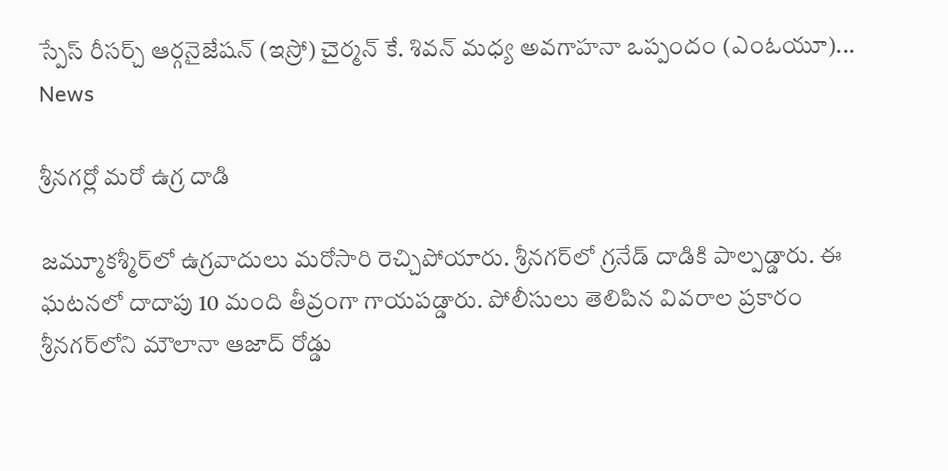స్పేస్ రీసర్చ్ ఆర్గనైజేషన్ (ఇస్రో) చైర్మన్ కే. శివన్ మధ్య అవగాహనా ఒప్పందం (ఎంఓయూ)...
News

శ్రీనగర్లో మరో ఉగ్ర దాడి

జమ్మూకశ్మీర్‌లో ఉగ్రవాదులు మరోసారి రెచ్చిపోయారు. శ్రీనగర్‌లో గ్రనేడ్‌ దాడికి పాల్పడ్డారు. ఈ ఘటనలో దాదాపు 10 మంది తీవ్రంగా గాయపడ్డారు. పోలీసులు తెలిపిన వివరాల ప్రకారం శ్రీనగర్‌లోని మౌలానా ఆజాద్‌ రోడ్డు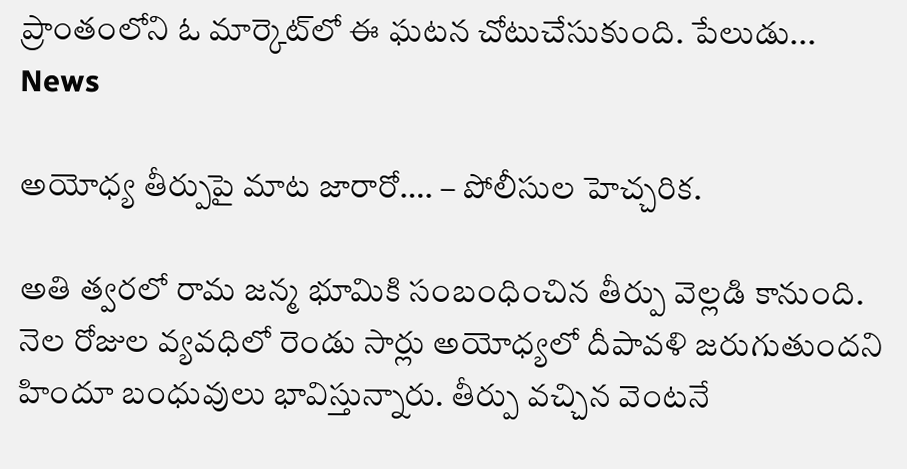ప్రాంతంలోని ఓ మార్కెట్‌లో ఈ ఘటన చోటుచేసుకుంది. పేలుడు...
News

అయోధ్య తీర్పుపై మాట జారారో…. – పోలీసుల హెచ్చరిక.

అతి త్వరలో రామ జన్మ భూమికి సంబంధించిన తీర్పు వెల్లడి కానుంది. నెల రోజుల వ్యవధిలో రెండు సార్లు అయోధ్యలో దీపావళి జరుగుతుందని హిందూ బంధువులు భావిస్తున్నారు. తీర్పు వచ్చిన వెంటనే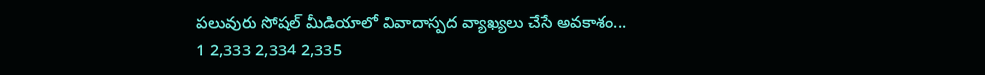పలువురు సోషల్ మీడియాలో వివాదాస్పద వ్యాఖ్యలు చేసే అవకాశం...
1 2,333 2,334 2,335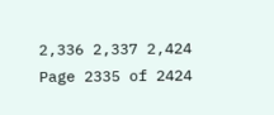2,336 2,337 2,424
Page 2335 of 2424